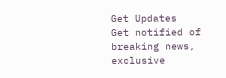Get Updates
Get notified of breaking news, exclusive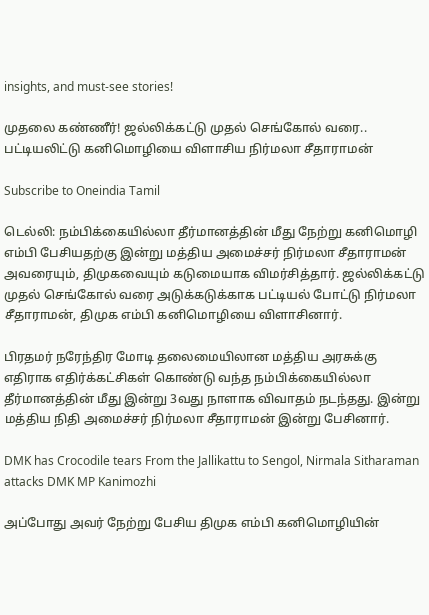insights, and must-see stories!

முதலை கண்ணீர்! ஜல்லிக்கட்டு முதல் செங்கோல் வரை.. பட்டியலிட்டு கனிமொழியை விளாசிய நிர்மலா சீதாராமன்

Subscribe to Oneindia Tamil

டெல்லி: நம்பிக்கையில்லா தீர்மானத்தின் மீது நேற்று கனிமொழி எம்பி பேசியதற்கு இன்று மத்திய அமைச்சர் நிர்மலா சீதாராமன் அவரையும், திமுகவையும் கடுமையாக விமர்சித்தார். ஜல்லிக்கட்டு முதல் செங்கோல் வரை அடுக்கடுக்காக பட்டியல் போட்டு நிர்மலா சீதாராமன், திமுக எம்பி கனிமொழியை விளாசினார்.

பிரதமர் நரேந்திர மோடி தலைமையிலான மத்திய அரசுக்கு எதிராக எதிர்க்கட்சிகள் கொண்டு வந்த நம்பிக்கையில்லா தீர்மானத்தின் மீது இன்று 3வது நாளாக விவாதம் நடந்தது. இன்று மத்திய நிதி அமைச்சர் நிர்மலா சீதாராமன் இன்று பேசினார்.

DMK has Crocodile tears From the Jallikattu to Sengol, Nirmala Sitharaman attacks DMK MP Kanimozhi

அப்போது அவர் நேற்று பேசிய திமுக எம்பி கனிமொழியின்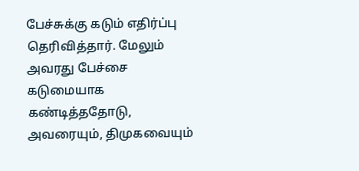பேச்சுக்கு கடும் எதிர்ப்பு தெரிவித்தார். மேலும் அவரது பேச்சை கடுமையாக கண்டித்ததோடு, அவரையும், திமுகவையும்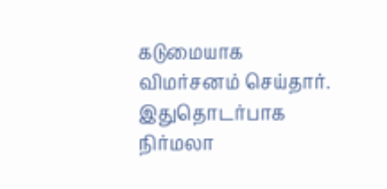கடுமையாக விமர்சனம் செய்தார். இதுதொடர்பாக நிர்மலா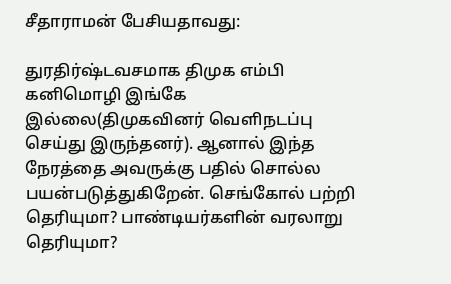சீதாராமன் பேசியதாவது:

துரதிர்ஷ்டவசமாக திமுக எம்பி கனிமொழி இங்கே இல்லை(திமுகவினர் வெளிநடப்பு செய்து இருந்தனர்). ஆனால் இந்த நேரத்தை அவருக்கு பதில் சொல்ல பயன்படுத்துகிறேன். செங்கோல் பற்றி தெரியுமா? பாண்டியர்களின் வரலாறு தெரியுமா?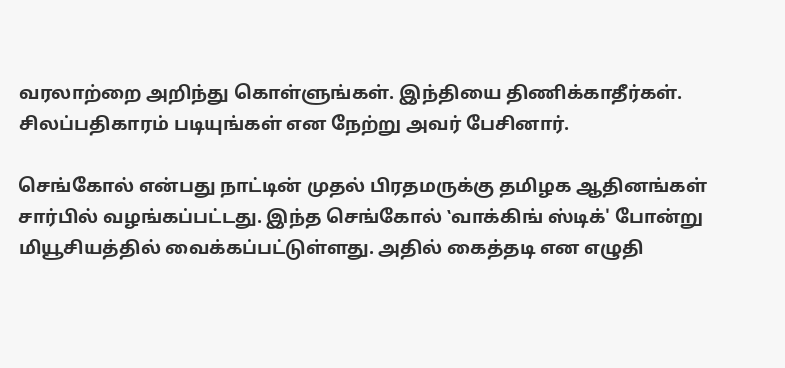வரலாற்றை அறிந்து கொள்ளுங்கள். இந்தியை திணிக்காதீர்கள். சிலப்பதிகாரம் படியுங்கள் என நேற்று அவர் பேசினார்.

செங்கோல் என்பது நாட்டின் முதல் பிரதமருக்கு தமிழக ஆதினங்கள் சார்பில் வழங்கப்பட்டது. இந்த செங்கோல் ‛வாக்கிங் ஸ்டிக்' போன்று மியூசியத்தில் வைக்கப்பட்டுள்ளது. அதில் கைத்தடி என எழுதி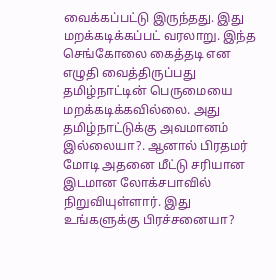வைக்கப்பட்டு இருந்தது. இது மறக்கடிக்கப்பட் வரலாறு. இந்த செங்கோலை கைத்தடி என எழுதி வைத்திருப்பது தமிழ்நாட்டின் பெருமையை மறக்கடிக்கவில்லை. அது தமிழ்நாட்டுக்கு அவமானம் இல்லையா?. ஆனால் பிரதமர் மோடி அதனை மீட்டு சரியான இடமான லோக்சபாவில் நிறுவியுள்ளார். இது உங்களுக்கு பிரச்சனையா?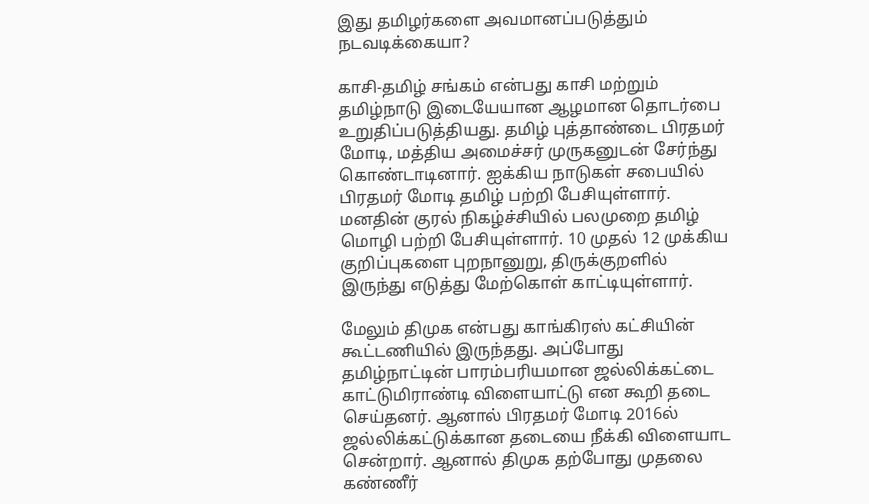இது தமிழர்களை அவமானப்படுத்தும் நடவடிக்கையா?

காசி-தமிழ் சங்கம் என்பது காசி மற்றும் தமிழ்நாடு இடையேயான ஆழமான தொடர்பை உறுதிப்படுத்தியது. தமிழ் புத்தாண்டை பிரதமர் மோடி, மத்திய அமைச்சர் முருகனுடன் சேர்ந்து கொண்டாடினார். ஐக்கிய நாடுகள் சபையில் பிரதமர் மோடி தமிழ் பற்றி பேசியுள்ளார். மனதின் குரல் நிகழ்ச்சியில் பலமுறை தமிழ் மொழி பற்றி பேசியுள்ளார். 10 முதல் 12 முக்கிய குறிப்புகளை புறநானுறு, திருக்குறளில் இருந்து எடுத்து மேற்கொள் காட்டியுள்ளார்.

மேலும் திமுக என்பது காங்கிரஸ் கட்சியின் கூட்டணியில் இருந்தது. அப்போது தமிழ்நாட்டின் பாரம்பரியமான ஜல்லிக்கட்டை காட்டுமிராண்டி விளையாட்டு என கூறி தடை செய்தனர். ஆனால் பிரதமர் மோடி 2016ல் ஜல்லிக்கட்டுக்கான தடையை நீக்கி விளையாட சென்றார். ஆனால் திமுக தற்போது முதலை கண்ணீர்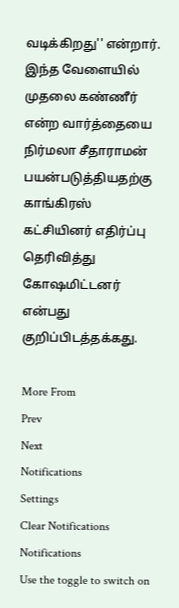வடிக்கிறது'' என்றார். இந்த வேளையில் முதலை கண்ணீர் என்ற வார்த்தையை நிர்மலா சீதாராமன் பயன்படுத்தியதற்கு காங்கிரஸ் கட்சியினர் எதிர்ப்பு தெரிவித்து கோஷமிட்டனர் என்பது குறிப்பிடத்தக்கது.

More From
Prev
Next
Notifications
Settings
Clear Notifications
Notifications
Use the toggle to switch on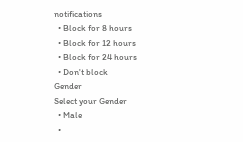notifications
  • Block for 8 hours
  • Block for 12 hours
  • Block for 24 hours
  • Don't block
Gender
Select your Gender
  • Male
  •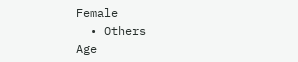Female
  • Others
Age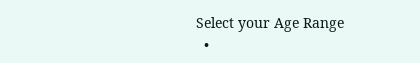Select your Age Range
  •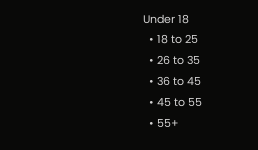Under 18
  • 18 to 25
  • 26 to 35
  • 36 to 45
  • 45 to 55
  • 55+